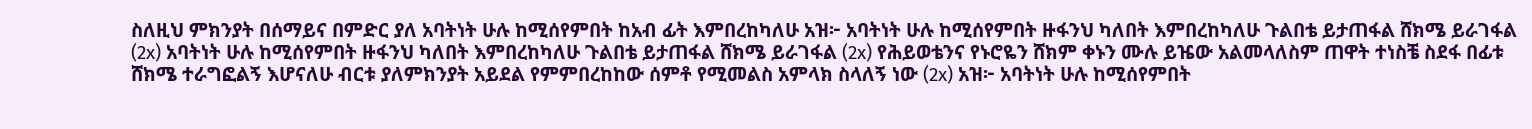ስለዚህ ምክንያት በሰማይና በምድር ያለ አባትነት ሁሉ ከሚሰየምበት ከአብ ፊት እምበረከካለሁ አዝ፦ አባትነት ሁሉ ከሚሰየምበት ዙፋንህ ካለበት እምበረከካለሁ ጉልበቴ ይታጠፋል ሸክሜ ይራገፋል (2x) አባትነት ሁሉ ከሚሰየምበት ዙፋንህ ካለበት እምበረከካለሁ ጉልበቴ ይታጠፋል ሸክሜ ይራገፋል (2x) የሕይወቴንና የኑሮዬን ሸክም ቀኑን ሙሉ ይዤው አልመላለስም ጠዋት ተነስቼ ስደፋ በፊቱ ሸክሜ ተራግፎልኝ እሆናለሁ ብርቱ ያለምክንያት አይደል የምምበረከከው ሰምቶ የሚመልስ አምላክ ስላለኝ ነው (2x) አዝ፦ አባትነት ሁሉ ከሚሰየምበት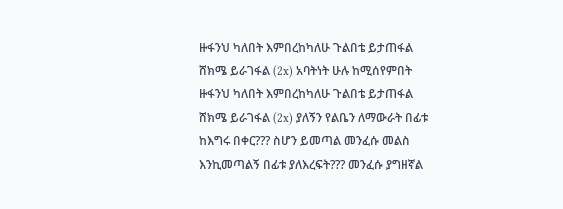ዙፋንህ ካለበት እምበረከካለሁ ጉልበቴ ይታጠፋል ሸክሜ ይራገፋል (2x) አባትነት ሁሉ ከሚሰየምበት ዙፋንህ ካለበት እምበረከካለሁ ጉልበቴ ይታጠፋል ሸክሜ ይራገፋል (2x) ያለኝን የልቤን ለማውራት በፊቱ ከእግሩ በቀር??? ስሆን ይመጣል መንፈሱ መልስ እንኪመጣልኝ በፊቱ ያለእረፍት??? መንፈሱ ያግዘኛል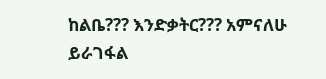ከልቤ??? እንድቃትር??? አምናለሁ ይራገፋል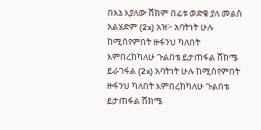በእኔ እያለው ሸክም በፊቱ ወድቄ ያለ መልስ አልሄድም (2x) አዝ፦ አባትነት ሁሉ ከሚሰየምበት ዙፋንህ ካለበት እምበረከካለሁ ጉልበቴ ይታጠፋል ሸክሜ ይራገፋል (2x) አባትነት ሁሉ ከሚሰየምበት ዙፋንህ ካለበት እምበረከካለሁ ጉልበቴ ይታጠፋል ሸክሜ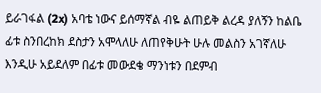ይራገፋል (2x) አባቴ ነውና ይሰማኛል ብዬ ልጠይቅ ልረዳ ያለኝን ከልቤ ፊቱ ስንበረከክ ደስታን አሞላለሁ ለጠየቅሁት ሁሉ መልስን አገኛለሁ እንዲሁ አይደለም በፊቱ መውደቄ ማንነቱን በደምብ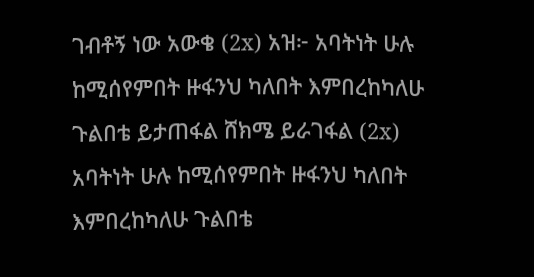ገብቶኝ ነው አውቄ (2x) አዝ፦ አባትነት ሁሉ ከሚሰየምበት ዙፋንህ ካለበት እምበረከካለሁ ጉልበቴ ይታጠፋል ሸክሜ ይራገፋል (2x) አባትነት ሁሉ ከሚሰየምበት ዙፋንህ ካለበት እምበረከካለሁ ጉልበቴ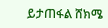ይታጠፋል ሸክሜ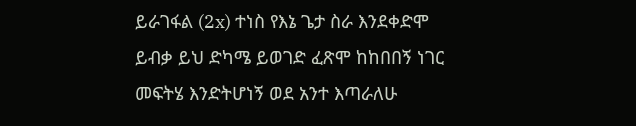ይራገፋል (2x) ተነስ የእኔ ጌታ ስራ እንደቀድሞ ይብቃ ይህ ድካሜ ይወገድ ፈጽሞ ከከበበኝ ነገር መፍትሄ እንድትሆነኝ ወደ አንተ እጣራለሁ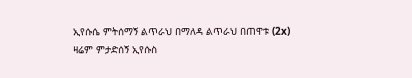ኢየሱሴ ምትሰማኝ ልጥራህ በማለዳ ልጥራህ በጠዋቱ (2x) ዛሬም ምታድሰኝ ኢየሱስ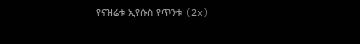የናዝሬቱ ኢየሱስ የጥንቱ (2x)